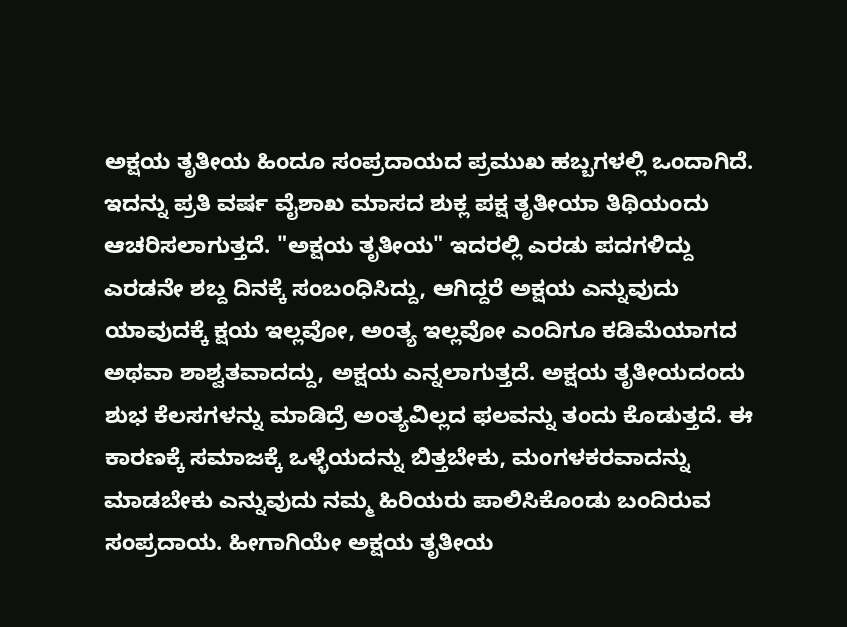ಅಕ್ಷಯ ತೃತೀಯ ಹಿಂದೂ ಸಂಪ್ರದಾಯದ ಪ್ರಮುಖ ಹಬ್ಬಗಳಲ್ಲಿ ಒಂದಾಗಿದೆ. ಇದನ್ನು ಪ್ರತಿ ವರ್ಷ ವೈಶಾಖ ಮಾಸದ ಶುಕ್ಲ ಪಕ್ಷ ತೃತೀಯಾ ತಿಥಿಯಂದು ಆಚರಿಸಲಾಗುತ್ತದೆ. "ಅಕ್ಷಯ ತೃತೀಯ" ಇದರಲ್ಲಿ ಎರಡು ಪದಗಳಿದ್ದು ಎರಡನೇ ಶಬ್ದ ದಿನಕ್ಕೆ ಸಂಬಂಧಿಸಿದ್ದು, ಆಗಿದ್ದರೆ ಅಕ್ಷಯ ಎನ್ನುವುದು ಯಾವುದಕ್ಕೆ ಕ್ಷಯ ಇಲ್ಲವೋ, ಅಂತ್ಯ ಇಲ್ಲವೋ ಎಂದಿಗೂ ಕಡಿಮೆಯಾಗದ ಅಥವಾ ಶಾಶ್ವತವಾದದ್ದು, ಅಕ್ಷಯ ಎನ್ನಲಾಗುತ್ತದೆ. ಅಕ್ಷಯ ತೃತೀಯದಂದು ಶುಭ ಕೆಲಸಗಳನ್ನು ಮಾಡಿದ್ರೆ ಅಂತ್ಯವಿಲ್ಲದ ಫಲವನ್ನು ತಂದು ಕೊಡುತ್ತದೆ. ಈ ಕಾರಣಕ್ಕೆ ಸಮಾಜಕ್ಕೆ ಒಳ್ಳೆಯದನ್ನು ಬಿತ್ತಬೇಕು, ಮಂಗಳಕರವಾದನ್ನು ಮಾಡಬೇಕು ಎನ್ನುವುದು ನಮ್ಮ ಹಿರಿಯರು ಪಾಲಿಸಿಕೊಂಡು ಬಂದಿರುವ ಸಂಪ್ರದಾಯ. ಹೀಗಾಗಿಯೇ ಅಕ್ಷಯ ತೃತೀಯ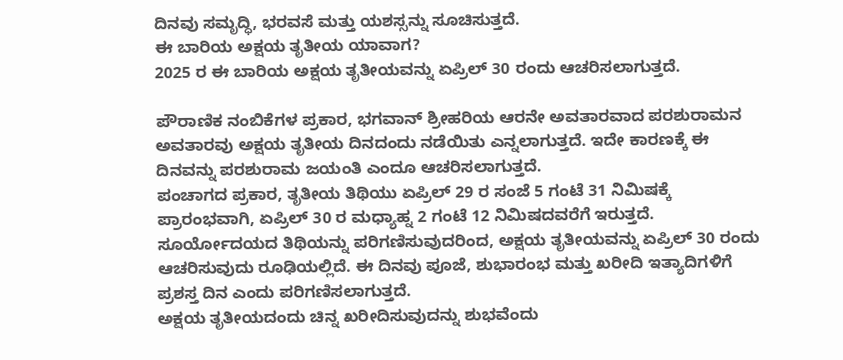ದಿನವು ಸಮೃದ್ಧಿ, ಭರವಸೆ ಮತ್ತು ಯಶಸ್ಸನ್ನು ಸೂಚಿಸುತ್ತದೆ.
ಈ ಬಾರಿಯ ಅಕ್ಷಯ ತೃತೀಯ ಯಾವಾಗ?
2025 ರ ಈ ಬಾರಿಯ ಅಕ್ಷಯ ತೃತೀಯವನ್ನು ಏಪ್ರಿಲ್ 30 ರಂದು ಆಚರಿಸಲಾಗುತ್ತದೆ.

ಪೌರಾಣಿಕ ನಂಬಿಕೆಗಳ ಪ್ರಕಾರ, ಭಗವಾನ್ ಶ್ರೀಹರಿಯ ಆರನೇ ಅವತಾರವಾದ ಪರಶುರಾಮನ ಅವತಾರವು ಅಕ್ಷಯ ತೃತೀಯ ದಿನದಂದು ನಡೆಯಿತು ಎನ್ನಲಾಗುತ್ತದೆ. ಇದೇ ಕಾರಣಕ್ಕೆ ಈ ದಿನವನ್ನು ಪರಶುರಾಮ ಜಯಂತಿ ಎಂದೂ ಆಚರಿಸಲಾಗುತ್ತದೆ.
ಪಂಚಾಗದ ಪ್ರಕಾರ, ತೃತೀಯ ತಿಥಿಯು ಏಪ್ರಿಲ್ 29 ರ ಸಂಜೆ 5 ಗಂಟೆ 31 ನಿಮಿಷಕ್ಕೆ ಪ್ರಾರಂಭವಾಗಿ, ಏಪ್ರಿಲ್ 30 ರ ಮಧ್ಯಾಹ್ನ 2 ಗಂಟೆ 12 ನಿಮಿಷದವರೆಗೆ ಇರುತ್ತದೆ. ಸೂರ್ಯೋದಯದ ತಿಥಿಯನ್ನು ಪರಿಗಣಿಸುವುದರಿಂದ, ಅಕ್ಷಯ ತೃತೀಯವನ್ನು ಏಪ್ರಿಲ್ 30 ರಂದು ಆಚರಿಸುವುದು ರೂಢಿಯಲ್ಲಿದೆ. ಈ ದಿನವು ಪೂಜೆ, ಶುಭಾರಂಭ ಮತ್ತು ಖರೀದಿ ಇತ್ಯಾದಿಗಳಿಗೆ ಪ್ರಶಸ್ತ ದಿನ ಎಂದು ಪರಿಗಣಿಸಲಾಗುತ್ತದೆ.
ಅಕ್ಷಯ ತೃತೀಯದಂದು ಚಿನ್ನ ಖರೀದಿಸುವುದನ್ನು ಶುಭವೆಂದು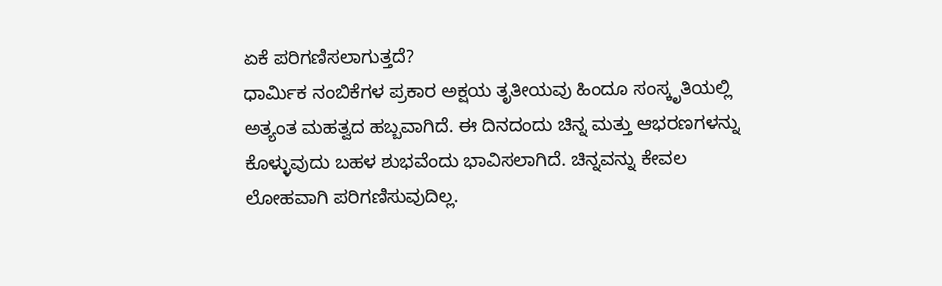ಏಕೆ ಪರಿಗಣಿಸಲಾಗುತ್ತದೆ?
ಧಾರ್ಮಿಕ ನಂಬಿಕೆಗಳ ಪ್ರಕಾರ ಅಕ್ಷಯ ತೃತೀಯವು ಹಿಂದೂ ಸಂಸ್ಕೃತಿಯಲ್ಲಿ ಅತ್ಯಂತ ಮಹತ್ವದ ಹಬ್ಬವಾಗಿದೆ. ಈ ದಿನದಂದು ಚಿನ್ನ ಮತ್ತು ಆಭರಣಗಳನ್ನು ಕೊಳ್ಳುವುದು ಬಹಳ ಶುಭವೆಂದು ಭಾವಿಸಲಾಗಿದೆ. ಚಿನ್ನವನ್ನು ಕೇವಲ ಲೋಹವಾಗಿ ಪರಿಗಣಿಸುವುದಿಲ್ಲ.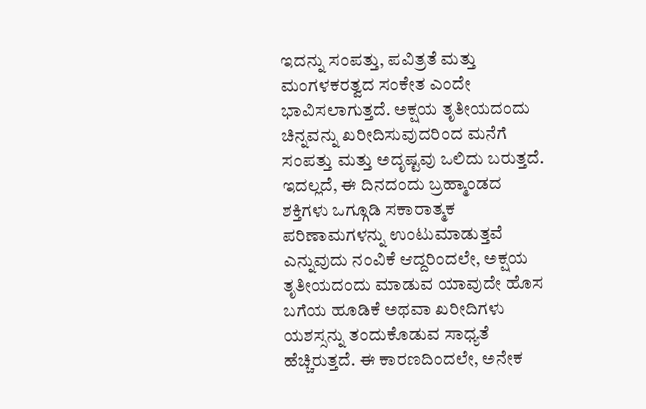ಇದನ್ನು ಸಂಪತ್ತು, ಪವಿತ್ರತೆ ಮತ್ತು ಮಂಗಳಕರತ್ವದ ಸಂಕೇತ ಎಂದೇ ಭಾವಿಸಲಾಗುತ್ತದೆ. ಅಕ್ಷಯ ತೃತೀಯದಂದು ಚಿನ್ನವನ್ನು ಖರೀದಿಸುವುದರಿಂದ ಮನೆಗೆ ಸಂಪತ್ತು ಮತ್ತು ಅದೃಷ್ಟವು ಒಲಿದು ಬರುತ್ತದೆ.
ಇದಲ್ಲದೆ, ಈ ದಿನದಂದು ಬ್ರಹ್ಮಾಂಡದ ಶಕ್ತಿಗಳು ಒಗ್ಗೂಡಿ ಸಕಾರಾತ್ಮಕ ಪರಿಣಾಮಗಳನ್ನು ಉಂಟುಮಾಡುತ್ತವೆ ಎನ್ನುವುದು ನಂವಿಕೆ ಆದ್ದರಿಂದಲೇ, ಅಕ್ಷಯ ತೃತೀಯದಂದು ಮಾಡುವ ಯಾವುದೇ ಹೊಸ ಬಗೆಯ ಹೂಡಿಕೆ ಅಥವಾ ಖರೀದಿಗಳು ಯಶಸ್ಸನ್ನು ತಂದುಕೊಡುವ ಸಾಧ್ಯತೆ ಹೆಚ್ಚಿರುತ್ತದೆ. ಈ ಕಾರಣದಿಂದಲೇ, ಅನೇಕ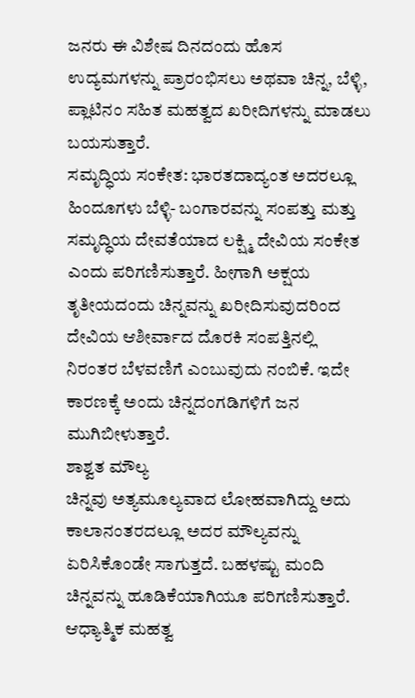ಜನರು ಈ ವಿಶೇಷ ದಿನದಂದು ಹೊಸ ಉದ್ಯಮಗಳನ್ನು ಪ್ರಾರಂಭಿಸಲು ಅಥವಾ ಚಿನ್ನ, ಬೆಳ್ಳಿ, ಪ್ಲಾಟಿನಂ ಸಹಿತ ಮಹತ್ವದ ಖರೀದಿಗಳನ್ನು ಮಾಡಲು ಬಯಸುತ್ತಾರೆ.
ಸಮೃದ್ಧಿಯ ಸಂಕೇತ: ಭಾರತದಾದ್ಯಂತ ಅದರಲ್ಲೂ ಹಿಂದೂಗಳು ಬೆಳ್ಳಿ- ಬಂಗಾರವನ್ನು ಸಂಪತ್ತು ಮತ್ತು ಸಮೃದ್ಧಿಯ ದೇವತೆಯಾದ ಲಕ್ಷ್ಮಿ ದೇವಿಯ ಸಂಕೇತ ಎಂದು ಪರಿಗಣಿಸುತ್ತಾರೆ. ಹೀಗಾಗಿ ಅಕ್ಷಯ ತೃತೀಯದಂದು ಚಿನ್ನವನ್ನು ಖರೀದಿಸುವುದರಿಂದ ದೇವಿಯ ಆಶೀರ್ವಾದ ದೊರಕಿ ಸಂಪತ್ತಿನಲ್ಲಿ ನಿರಂತರ ಬೆಳವಣಿಗೆ ಎಂಬುವುದು ನಂಬಿಕೆ. ಇದೇ ಕಾರಣಕ್ಕೆ ಅಂದು ಚಿನ್ನದಂಗಡಿಗಳಿಗೆ ಜನ ಮುಗಿಬೀಳುತ್ತಾರೆ.
ಶಾಶ್ವತ ಮೌಲ್ಯ
ಚಿನ್ನವು ಅತ್ಯಮೂಲ್ಯವಾದ ಲೋಹವಾಗಿದ್ದು ಅದು ಕಾಲಾನಂತರದಲ್ಲೂ ಅದರ ಮೌಲ್ಯವನ್ನು ಏರಿಸಿಕೊಂಡೇ ಸಾಗುತ್ತದೆ. ಬಹಳಷ್ಟು ಮಂದಿ ಚಿನ್ನವನ್ನು ಹೂಡಿಕೆಯಾಗಿಯೂ ಪರಿಗಣಿಸುತ್ತಾರೆ.
ಆಧ್ಯಾತ್ಮಿಕ ಮಹತ್ವ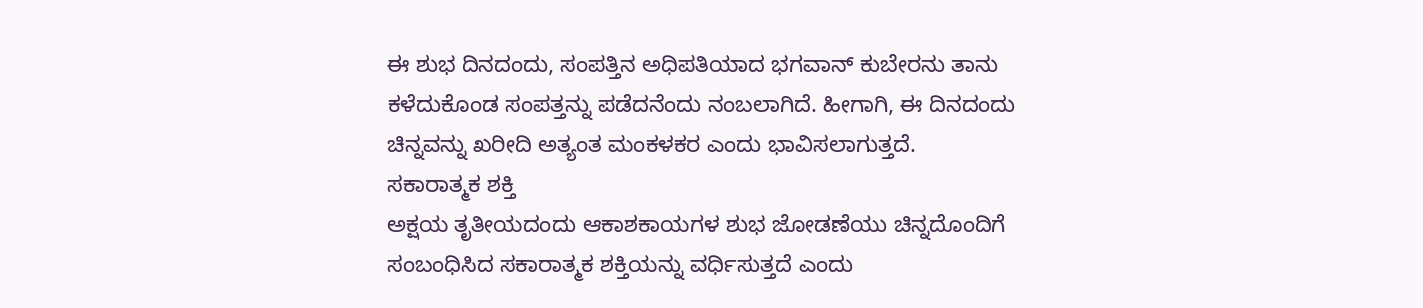ಈ ಶುಭ ದಿನದಂದು, ಸಂಪತ್ತಿನ ಅಧಿಪತಿಯಾದ ಭಗವಾನ್ ಕುಬೇರನು ತಾನು ಕಳೆದುಕೊಂಡ ಸಂಪತ್ತನ್ನು ಪಡೆದನೆಂದು ನಂಬಲಾಗಿದೆ. ಹೀಗಾಗಿ, ಈ ದಿನದಂದು ಚಿನ್ನವನ್ನು ಖರೀದಿ ಅತ್ಯಂತ ಮಂಕಳಕರ ಎಂದು ಭಾವಿಸಲಾಗುತ್ತದೆ.
ಸಕಾರಾತ್ಮಕ ಶಕ್ತಿ
ಅಕ್ಷಯ ತೃತೀಯದಂದು ಆಕಾಶಕಾಯಗಳ ಶುಭ ಜೋಡಣೆಯು ಚಿನ್ನದೊಂದಿಗೆ ಸಂಬಂಧಿಸಿದ ಸಕಾರಾತ್ಮಕ ಶಕ್ತಿಯನ್ನು ವರ್ಧಿಸುತ್ತದೆ ಎಂದು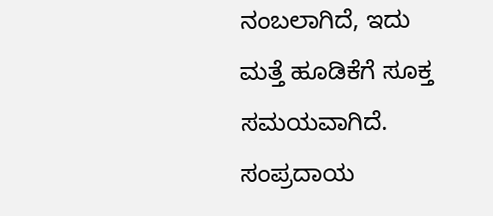ನಂಬಲಾಗಿದೆ, ಇದು ಮತ್ತೆ ಹೂಡಿಕೆಗೆ ಸೂಕ್ತ ಸಮಯವಾಗಿದೆ.
ಸಂಪ್ರದಾಯ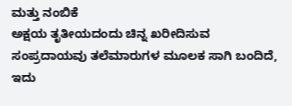ಮತ್ತು ನಂಬಿಕೆ
ಅಕ್ಷಯ ತೃತೀಯದಂದು ಚಿನ್ನ ಖರೀದಿಸುವ ಸಂಪ್ರದಾಯವು ತಲೆಮಾರುಗಳ ಮೂಲಕ ಸಾಗಿ ಬಂದಿದೆ, ಇದು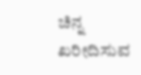ಚಿನ್ನ ಖರೀದಿಸುವ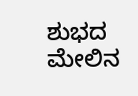ಶುಭದ ಮೇಲಿನ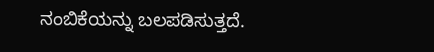ನಂಬಿಕೆಯನ್ನು ಬಲಪಡಿಸುತ್ತದೆ.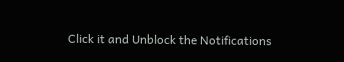Click it and Unblock the Notifications